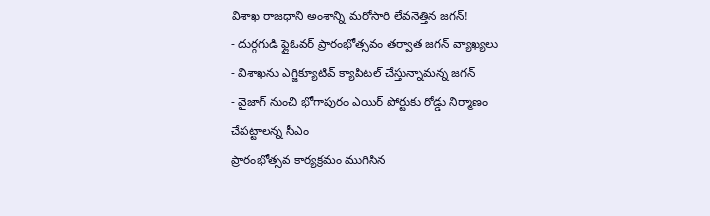విశాఖ రాజధాని అంశాన్ని మరోసారి లేవనెత్తిన జగన్!
- దుర్గగుడి ఫ్లైఓవర్ ప్రారంభోత్సవం తర్వాత జగన్ వ్యాఖ్యలు
- విశాఖను ఎగ్జిక్యూటివ్ క్యాపిటల్ చేస్తున్నామన్న జగన్
- వైజాగ్ నుంచి భోగాపురం ఎయిర్ పోర్టుకు రోడ్డు నిర్మాణం చేపట్టాలన్న సీఎం
ప్రారంభోత్సవ కార్యక్రమం ముగిసిన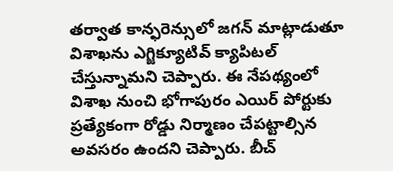తర్వాత కాన్ఫరెన్సులో జగన్ మాట్లాడుతూ విశాఖను ఎగ్జిక్యూటివ్ క్యాపిటల్ చేస్తున్నామని చెప్పారు. ఈ నేపథ్యంలో విశాఖ నుంచి భోగాపురం ఎయిర్ పోర్టుకు ప్రత్యేకంగా రోడ్డు నిర్మాణం చేపట్టాల్సిన అవసరం ఉందని చెప్పారు. బీచ్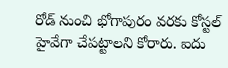రోడ్ నుంచి భోగాపురం వరకు కోస్టల్ హైవేగా చేపట్టాలని కోరారు. ఐదు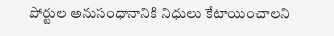పోర్టుల అనుసంధానానికి నిధులు కేటాయించాలని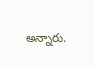అన్నారు.